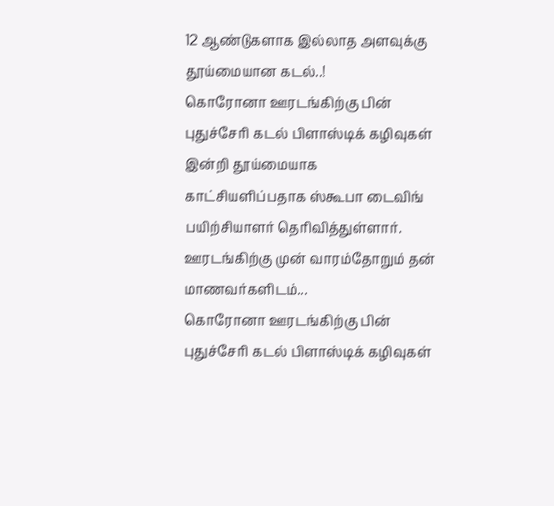12 ஆண்டுகளாக இல்லாத அளவுக்கு தூய்மையான கடல்..!
கொரோனா ஊரடங்கிற்கு பின் புதுச்சேரி கடல் பிளாஸ்டிக் கழிவுகள் இன்றி தூய்மையாக காட்சியளிப்பதாக ஸ்கூபா டைவிங் பயிற்சியாளர் தெரிவித்துள்ளார். ஊரடங்கிற்கு முன் வாரம்தோறும் தன் மாணவர்களிடம்...
கொரோனா ஊரடங்கிற்கு பின் புதுச்சேரி கடல் பிளாஸ்டிக் கழிவுகள்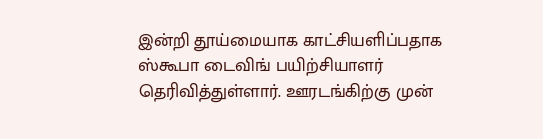இன்றி தூய்மையாக காட்சியளிப்பதாக ஸ்கூபா டைவிங் பயிற்சியாளர் தெரிவித்துள்ளார். ஊரடங்கிற்கு முன்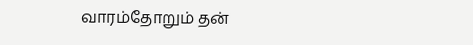வாரம்தோறும் தன்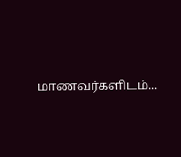மாணவர்களிடம்...